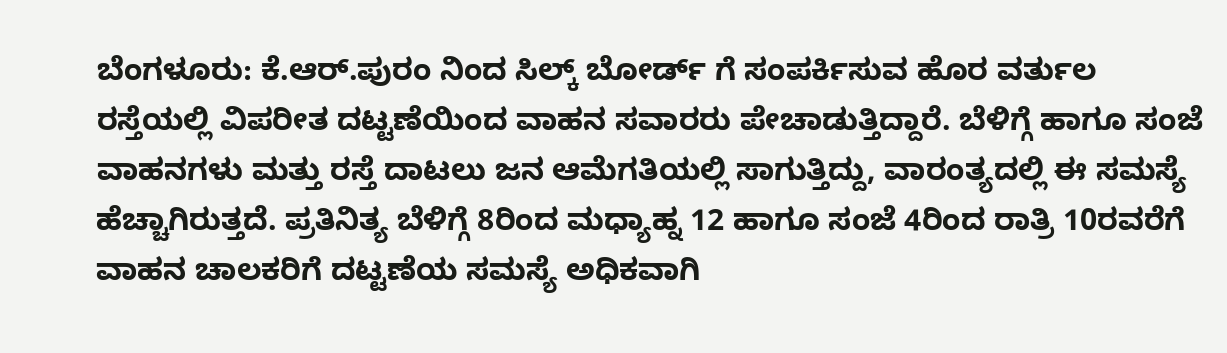ಬೆಂಗಳೂರು: ಕೆ.ಆರ್.ಪುರಂ ನಿಂದ ಸಿಲ್ಕ್ ಬೋರ್ಡ್ ಗೆ ಸಂಪರ್ಕಿಸುವ ಹೊರ ವರ್ತುಲ ರಸ್ತೆಯಲ್ಲಿ ವಿಪರೀತ ದಟ್ಟಣೆಯಿಂದ ವಾಹನ ಸವಾರರು ಪೇಚಾಡುತ್ತಿದ್ದಾರೆ. ಬೆಳಿಗ್ಗೆ ಹಾಗೂ ಸಂಜೆ ವಾಹನಗಳು ಮತ್ತು ರಸ್ತೆ ದಾಟಲು ಜನ ಆಮೆಗತಿಯಲ್ಲಿ ಸಾಗುತ್ತಿದ್ದು, ವಾರಂತ್ಯದಲ್ಲಿ ಈ ಸಮಸ್ಯೆ ಹೆಚ್ಚಾಗಿರುತ್ತದೆ. ಪ್ರತಿನಿತ್ಯ ಬೆಳಿಗ್ಗೆ 8ರಿಂದ ಮಧ್ಯಾಹ್ನ 12 ಹಾಗೂ ಸಂಜೆ 4ರಿಂದ ರಾತ್ರಿ 10ರವರೆಗೆ ವಾಹನ ಚಾಲಕರಿಗೆ ದಟ್ಟಣೆಯ ಸಮಸ್ಯೆ ಅಧಿಕವಾಗಿ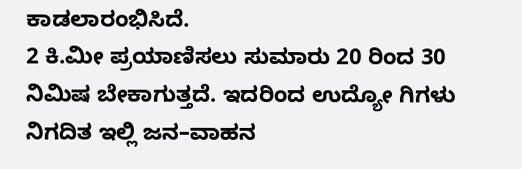ಕಾಡಲಾರಂಭಿಸಿದೆ.
2 ಕಿ.ಮೀ ಪ್ರಯಾಣಿಸಲು ಸುಮಾರು 20 ರಿಂದ 30 ನಿಮಿಷ ಬೇಕಾಗುತ್ತದೆ. ಇದರಿಂದ ಉದ್ಯೋ ಗಿಗಳು ನಿಗದಿತ ಇಲ್ಲಿ ಜನ–ವಾಹನ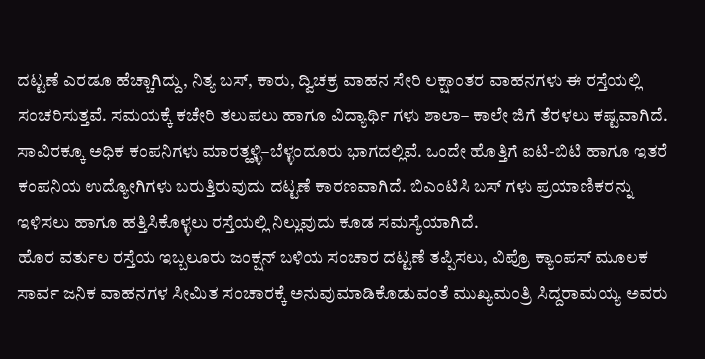ದಟ್ಟಣೆ ಎರಡೂ ಹೆಚ್ಚಾಗಿದ್ದು, ನಿತ್ಯ ಬಸ್, ಕಾರು, ದ್ವಿಚಕ್ರ ವಾಹನ ಸೇರಿ ಲಕ್ಷಾಂತರ ವಾಹನಗಳು ಈ ರಸ್ತೆಯಲ್ಲಿ ಸಂಚರಿಸುತ್ತವೆ. ಸಮಯಕ್ಕೆ ಕಚೇರಿ ತಲುಪಲು ಹಾಗೂ ವಿದ್ಯಾರ್ಥಿ ಗಳು ಶಾಲಾ– ಕಾಲೇ ಜಿಗೆ ತೆರಳಲು ಕಷ್ಟವಾಗಿದೆ. ಸಾವಿರಕ್ಕೂ ಅಧಿಕ ಕಂಪನಿಗಳು ಮಾರತ್ಹಳ್ಳಿ–ಬೆಳ್ಳಂದೂರು ಭಾಗದಲ್ಲಿವೆ. ಒಂದೇ ಹೊತ್ತಿಗೆ ಐಟಿ-ಬಿಟಿ ಹಾಗೂ ಇತರೆ ಕಂಪನಿಯ ಉದ್ಯೋಗಿಗಳು ಬರುತ್ತಿರುವುದು ದಟ್ಟಣೆ ಕಾರಣವಾಗಿದೆ. ಬಿಎಂಟಿಸಿ ಬಸ್ ಗಳು ಪ್ರಯಾಣಿಕರನ್ನು ಇಳಿಸಲು ಹಾಗೂ ಹತ್ತಿಸಿಕೊಳ್ಳಲು ರಸ್ತೆಯಲ್ಲಿ ನಿಲ್ಲುವುದು ಕೂಡ ಸಮಸ್ಯೆಯಾಗಿದೆ.
ಹೊರ ವರ್ತುಲ ರಸ್ತೆಯ ಇಬ್ಬಲೂರು ಜಂಕ್ಷನ್ ಬಳಿಯ ಸಂಚಾರ ದಟ್ಟಣೆ ತಪ್ಪಿಸಲು, ವಿಪ್ರೊ ಕ್ಯಾಂಪಸ್ ಮೂಲಕ ಸಾರ್ವ ಜನಿಕ ವಾಹನಗಳ ಸೀಮಿತ ಸಂಚಾರಕ್ಕೆ ಅನುವುಮಾಡಿಕೊಡುವಂತೆ ಮುಖ್ಯಮಂತ್ರಿ ಸಿದ್ದರಾಮಯ್ಯ ಅವರು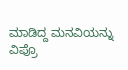ಮಾಡಿದ್ದ ಮನವಿಯನ್ನು ವಿಪ್ರೊ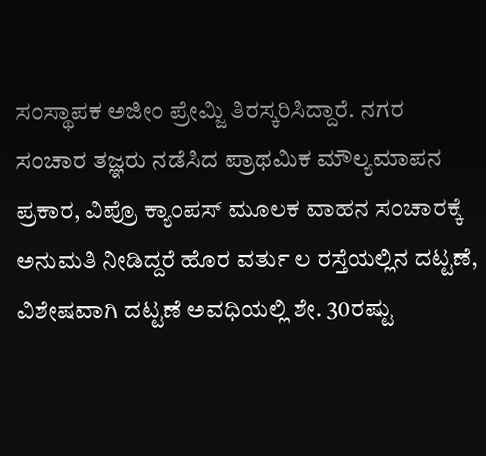ಸಂಸ್ಥಾಪಕ ಅಜೀಂ ಪ್ರೇಮ್ಜಿ ತಿರಸ್ಕರಿಸಿದ್ದಾರೆ. ನಗರ ಸಂಚಾರ ತಜ್ಞರು ನಡೆಸಿದ ಪ್ರಾಥಮಿಕ ಮೌಲ್ಯಮಾಪನ ಪ್ರಕಾರ, ವಿಪ್ರೊ ಕ್ಯಾಂಪಸ್ ಮೂಲಕ ವಾಹನ ಸಂಚಾರಕ್ಕೆ ಅನುಮತಿ ನೀಡಿದ್ದರೆ ಹೊರ ವರ್ತು ಲ ರಸ್ತೆಯಲ್ಲಿನ ದಟ್ಟಣೆ, ವಿಶೇಷವಾಗಿ ದಟ್ಟಣೆ ಅವಧಿಯಲ್ಲಿ ಶೇ. 30ರಷ್ಟು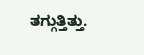ತಗ್ಗುತ್ತಿತ್ತು.